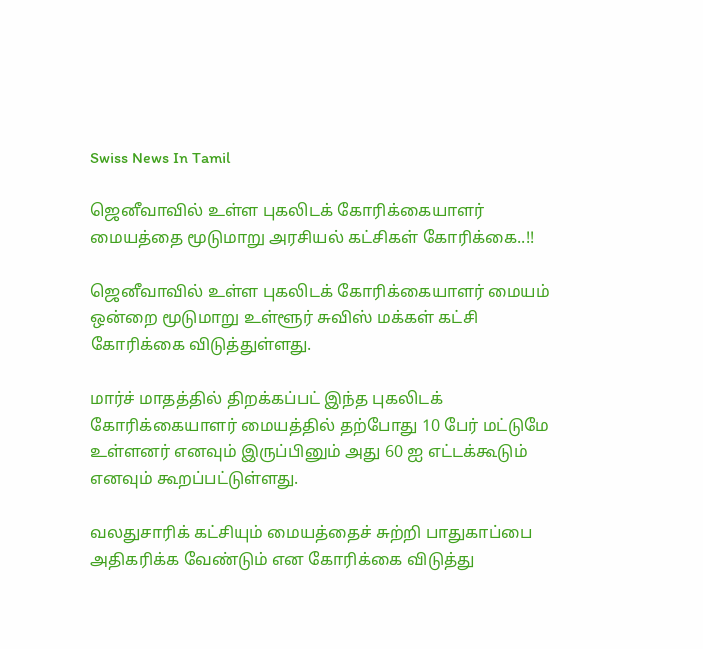Swiss News In Tamil

ஜெனீவாவில் உள்ள புகலிடக் கோரிக்கையாளர் மையத்தை மூடுமாறு அரசியல் கட்சிகள் கோரிக்கை..!!

ஜெனீவாவில் உள்ள புகலிடக் கோரிக்கையாளர் மையம் ஒன்றை மூடுமாறு உள்ளூர் சுவிஸ் மக்கள் கட்சி கோரிக்கை விடுத்துள்ளது.

மார்ச் மாதத்தில் திறக்கப்பட் இந்த புகலிடக் கோரிக்கையாளர் மையத்தில் தற்போது 10 பேர் மட்டுமே உள்ளனர் எனவும் இருப்பினும் அது 60 ஐ எட்டக்கூடும் எனவும் கூறப்பட்டுள்ளது.

வலதுசாரிக் கட்சியும் மையத்தைச் சுற்றி பாதுகாப்பை அதிகரிக்க வேண்டும் என கோரிக்கை விடுத்து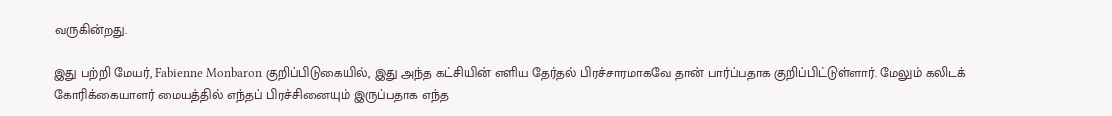வருகின்றது.

இது பற்றி மேயர், Fabienne Monbaron குறிப்பிடுகையில், இது அந்த கட்சியின் எளிய தேர்தல் பிரச்சாரமாகவே தான் பார்ப்பதாக குறிப்பிட்டுள்ளார். மேலும் கலிடக் கோரிக்கையாளர் மையத்தில் எந்தப் பிரச்சினையும் இருப்பதாக எந்த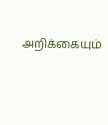அறிக்கையும்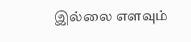இல்லை எளவும்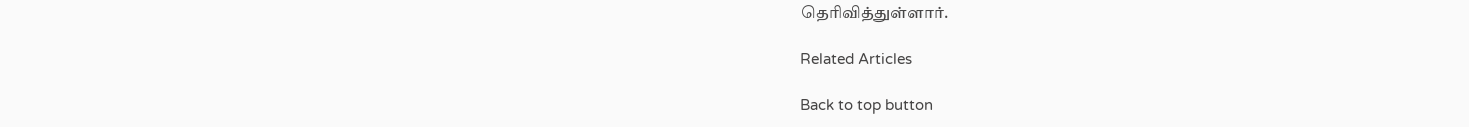தெரிவித்துள்ளார்.

Related Articles

Back to top button